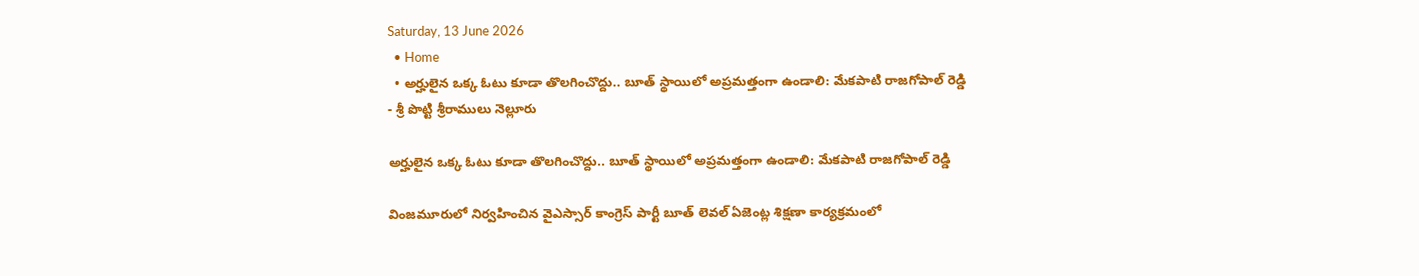Saturday, 13 June 2026
  • Home
  • అర్హులైన ఒక్క ఓటు కూడా తొలగించొద్దు.. బూత్ స్థాయిలో అప్రమత్తంగా ఉండాలి: మేకపాటి రాజగోపాల్ రెడ్డి
- శ్రీ పొట్టి శ్రీరాములు నెల్లూరు

అర్హులైన ఒక్క ఓటు కూడా తొలగించొద్దు.. బూత్ స్థాయిలో అప్రమత్తంగా ఉండాలి: మేకపాటి రాజగోపాల్ రెడ్డి

వింజమూరులో నిర్వహించిన వైఎస్సార్ కాంగ్రెస్ పార్టీ బూత్ లెవల్ ఏజెంట్ల శిక్షణా కార్యక్రమంలో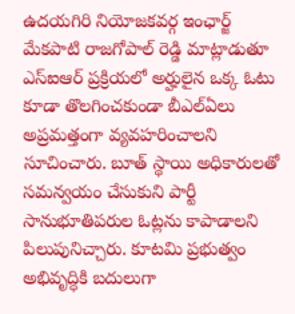ఉదయగిరి నియోజకవర్గ ఇంఛార్జ్ మేకపాటి రాజగోపాల్ రెడ్డి మాట్లాడుతూ ఎస్ఐఆర్ ప్రక్రియలో అర్హులైన ఒక్క ఓటు కూడా తొలగించకుండా బీఎల్‌ఏలు అప్రమత్తంగా వ్యవహరించాలని సూచించారు. బూత్ స్థాయి అధికారులతో సమన్వయం చేసుకుని పార్టీ సానుభూతిపరుల ఓట్లను కాపాడాలని పిలుపునిచ్చారు. కూటమి ప్రభుత్వం అభివృద్ధికి బదులుగా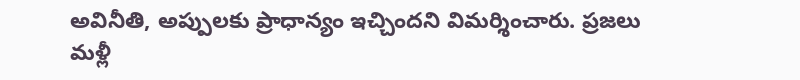అవినీతి, అప్పులకు ప్రాధాన్యం ఇచ్చిందని విమర్శించారు. ప్రజలు మళ్లీ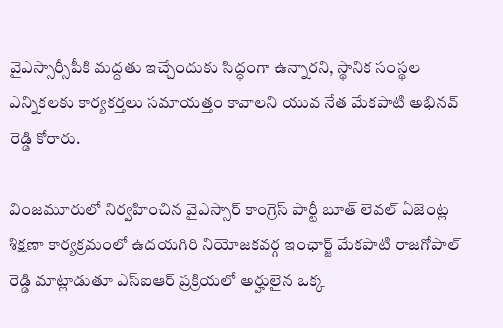వైఎస్సార్సీపీకి మద్దతు ఇచ్చేందుకు సిద్ధంగా ఉన్నారని, స్థానిక సంస్థల ఎన్నికలకు కార్యకర్తలు సమాయత్తం కావాలని యువ నేత మేకపాటి అభినవ్ రెడ్డి కోరారు.

వింజమూరులో నిర్వహించిన వైఎస్సార్ కాంగ్రెస్ పార్టీ బూత్ లెవల్ ఏజెంట్ల శిక్షణా కార్యక్రమంలో ఉదయగిరి నియోజకవర్గ ఇంఛార్జ్ మేకపాటి రాజగోపాల్ రెడ్డి మాట్లాడుతూ ఎస్ఐఆర్ ప్రక్రియలో అర్హులైన ఒక్క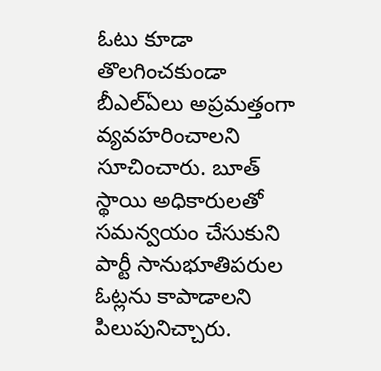ఓటు కూడా తొలగించకుండా బీఎల్‌ఏలు అప్రమత్తంగా వ్యవహరించాలని సూచించారు. బూత్ స్థాయి అధికారులతో సమన్వయం చేసుకుని పార్టీ సానుభూతిపరుల ఓట్లను కాపాడాలని పిలుపునిచ్చారు.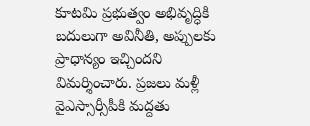కూటమి ప్రభుత్వం అభివృద్ధికి బదులుగా అవినీతి, అప్పులకు ప్రాధాన్యం ఇచ్చిందని విమర్శించారు. ప్రజలు మళ్లీ వైఎస్సార్సీపీకి మద్దతు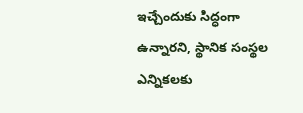ఇచ్చేందుకు సిద్ధంగా ఉన్నారని, స్థానిక సంస్థల ఎన్నికలకు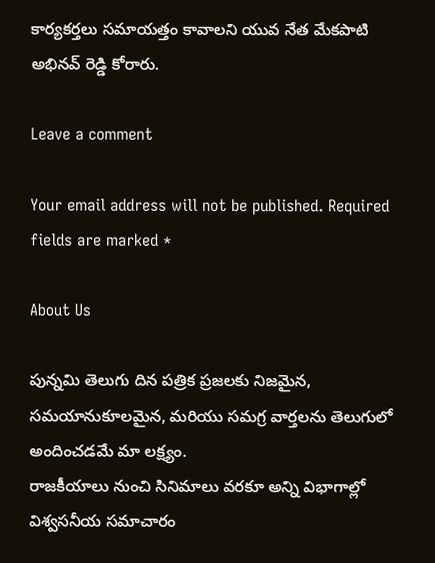కార్యకర్తలు సమాయత్తం కావాలని యువ నేత మేకపాటి అభినవ్ రెడ్డి కోరారు.

Leave a comment

Your email address will not be published. Required fields are marked *

About Us

పున్నమి తెలుగు దిన పత్రిక ప్రజలకు నిజమైన, సమయానుకూలమైన, మరియు సమగ్ర వార్తలను తెలుగులో అందించడమే మా లక్ష్యం.
రాజకీయాలు నుంచి సినిమాలు వరకూ అన్ని విభాగాల్లో విశ్వసనీయ సమాచారం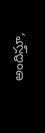అందిస్తూ,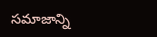సమాజాన్ని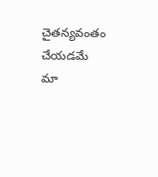చైతన్యవంతం చేయడమే మా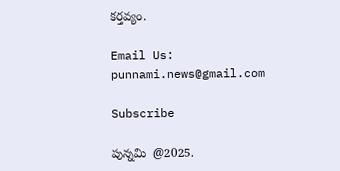కర్తవ్యం.

Email Us: punnami.news@gmail.com

Subscribe

పున్నమి  @2025.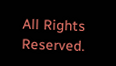All Rights Reserved.